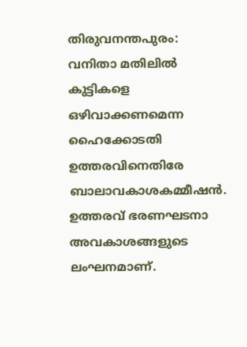തിരുവനന്തപുരം: വനിതാ മതിലിൽ കുട്ടികളെ ഒഴിവാക്കണമെന്ന ഹൈക്കോടതി ഉത്തരവിനെതിരേ ബാലാവകാശകമ്മീഷൻ. ഉത്തരവ് ഭരണഘടനാ അവകാശങ്ങളുടെ ലംഘനമാണ്.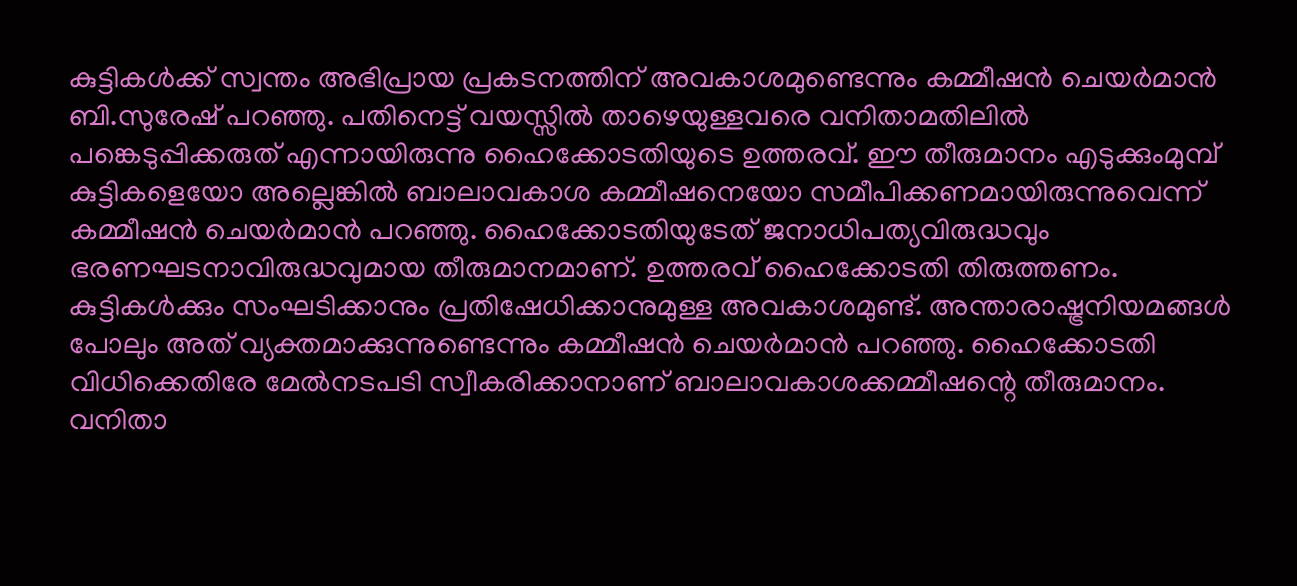കുട്ടികൾക്ക് സ്വന്തം അഭിപ്രായ പ്രകടനത്തിന് അവകാശമുണ്ടെന്നും കമ്മീഷൻ ചെയർമാൻ ബി.സുരേഷ് പറഞ്ഞു. പതിനെട്ട് വയസ്സിൽ താഴെയുള്ളവരെ വനിതാമതിലിൽ പങ്കെടുപ്പിക്കരുത് എന്നായിരുന്നു ഹൈക്കോടതിയുടെ ഉത്തരവ്. ഈ തീരുമാനം എടുക്കുംമുമ്പ് കുട്ടികളെയോ അല്ലെങ്കിൽ ബാലാവകാശ കമ്മീഷനെയോ സമീപിക്കണമായിരുന്നുവെന്ന് കമ്മീഷൻ ചെയർമാൻ പറഞ്ഞു. ഹൈക്കോടതിയുടേത് ജനാധിപത്യവിരുദ്ധവും ഭരണഘടനാവിരുദ്ധവുമായ തീരുമാനമാണ്. ഉത്തരവ് ഹൈക്കോടതി തിരുത്തണം. കുട്ടികൾക്കും സംഘടിക്കാനും പ്രതിഷേധിക്കാനുമുള്ള അവകാശമുണ്ട്. അന്താരാഷ്ട്രനിയമങ്ങൾ പോലും അത് വ്യക്തമാക്കുന്നുണ്ടെന്നും കമ്മീഷൻ ചെയർമാൻ പറഞ്ഞു. ഹൈക്കോടതി വിധിക്കെതിരേ മേൽനടപടി സ്വീകരിക്കാനാണ് ബാലാവകാശക്കമ്മീഷന്റെ തീരുമാനം. വനിതാ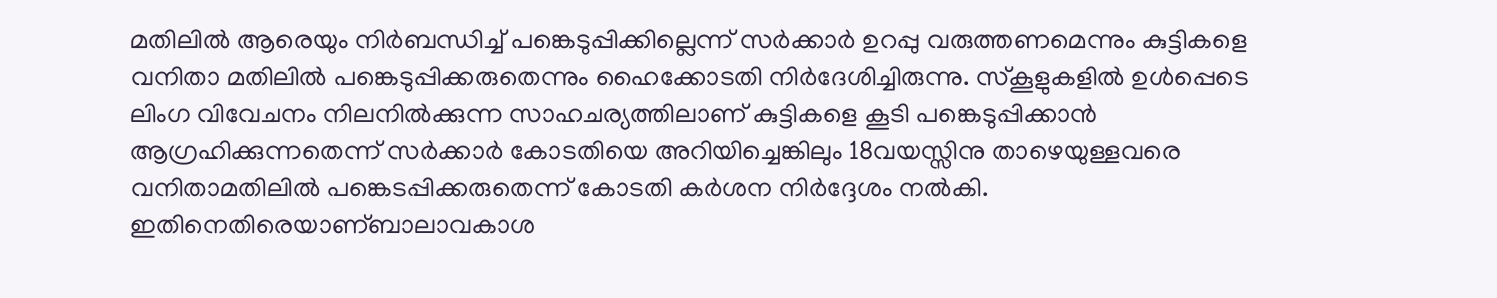മതിലിൽ ആരെയും നിർബന്ധിച്ച് പങ്കെടുപ്പിക്കില്ലെന്ന് സർക്കാർ ഉറപ്പു വരുത്തണമെന്നും കുട്ടികളെ വനിതാ മതിലിൽ പങ്കെടുപ്പിക്കരുതെന്നും ഹൈക്കോടതി നിർദേശിച്ചിരുന്നു. സ്കൂളുകളിൽ ഉൾപ്പെടെ ലിംഗ വിവേചനം നിലനിൽക്കുന്ന സാഹചര്യത്തിലാണ് കുട്ടികളെ കൂടി പങ്കെടുപ്പിക്കാൻ ആഗ്രഹിക്കുന്നതെന്ന് സർക്കാർ കോടതിയെ അറിയിച്ചെങ്കിലും 18വയസ്സിനു താഴെയുള്ളവരെ വനിതാമതിലിൽ പങ്കെടപ്പിക്കരുതെന്ന് കോടതി കർശന നിർദ്ദേശം നൽകി. ഇതിനെതിരെയാണ്ബാലാവകാശ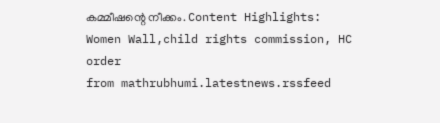കമ്മീഷന്റെ നീക്കം. Content Highlights: Women Wall,child rights commission, HC order
from mathrubhumi.latestnews.rssfeed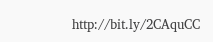http://bit.ly/2CAquCC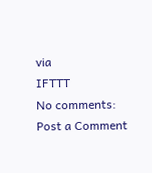via
IFTTT
No comments:
Post a Comment